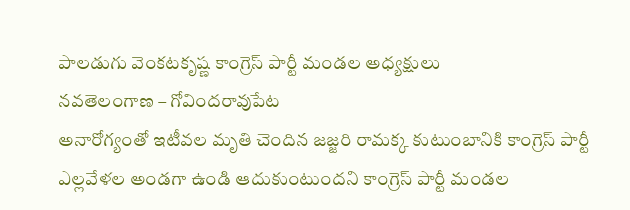పాలడుగు వెంకటకృష్ణ కాంగ్రెస్ పార్టీ మండల అధ్యక్షులు
నవతెలంగాణ – గోవిందరావుపేట
అనారోగ్యంతో ఇటీవల మృతి చెందిన జజ్జరి రామక్క కుటుంబానికి కాంగ్రెస్ పార్టీ ఎల్లవేళల అండగా ఉండి ఆదుకుంటుందని కాంగ్రెస్ పార్టీ మండల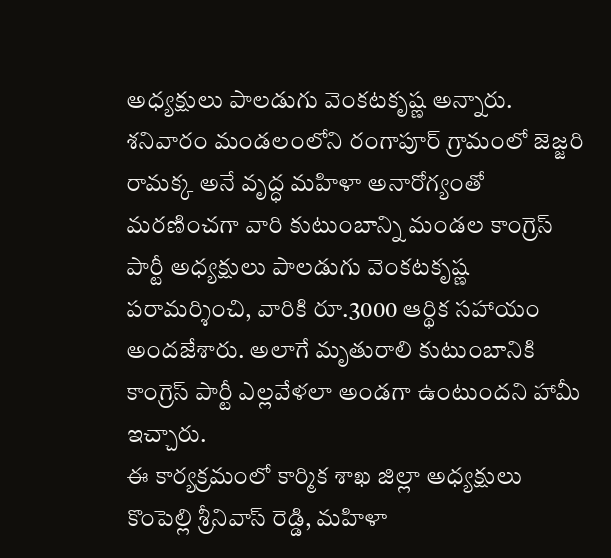అధ్యక్షులు పాలడుగు వెంకటకృష్ణ అన్నారు. శనివారం మండలంలోని రంగాపూర్ గ్రామంలో జెజ్జరి రామక్క అనే వృద్ధ మహిళా అనారోగ్యంతో మరణించగా వారి కుటుంబాన్ని మండల కాంగ్రెస్ పార్టీ అధ్యక్షులు పాలడుగు వెంకటకృష్ణ పరామర్శించి, వారికి రూ.3000 ఆర్థిక సహాయం అందజేశారు. అలాగే మృతురాలి కుటుంబానికి కాంగ్రెస్ పార్టీ ఎల్లవేళలా అండగా ఉంటుందని హామీ ఇచ్చారు.
ఈ కార్యక్రమంలో కార్మిక శాఖ జిల్లా అధ్యక్షులు కొంపెల్లి శ్రీనివాస్ రెడ్డి, మహిళా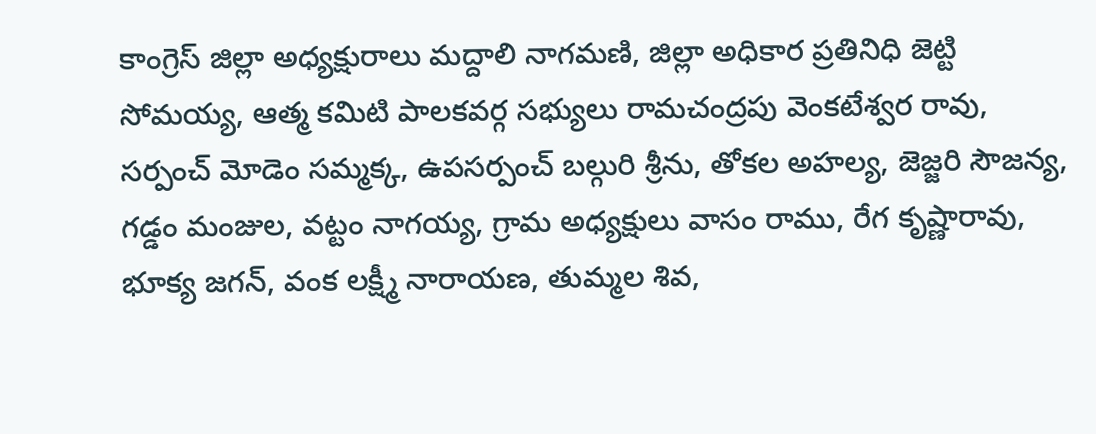కాంగ్రెస్ జిల్లా అధ్యక్షురాలు మద్దాలి నాగమణి, జిల్లా అధికార ప్రతినిధి జెట్టి సోమయ్య, ఆత్మ కమిటి పాలకవర్గ సభ్యులు రామచంద్రపు వెంకటేశ్వర రావు, సర్పంచ్ మోడెం సమ్మక్క, ఉపసర్పంచ్ బల్గురి శ్రీను, తోకల అహల్య, జెజ్జరి సౌజన్య, గడ్డం మంజుల, వట్టం నాగయ్య, గ్రామ అధ్యక్షులు వాసం రాము, రేగ కృష్ణారావు, భూక్య జగన్, వంక లక్ష్మీ నారాయణ, తుమ్మల శివ,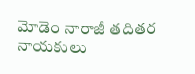మోడెం నారాజీ తదితర నాయకులు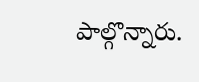పాల్గొన్నారు.